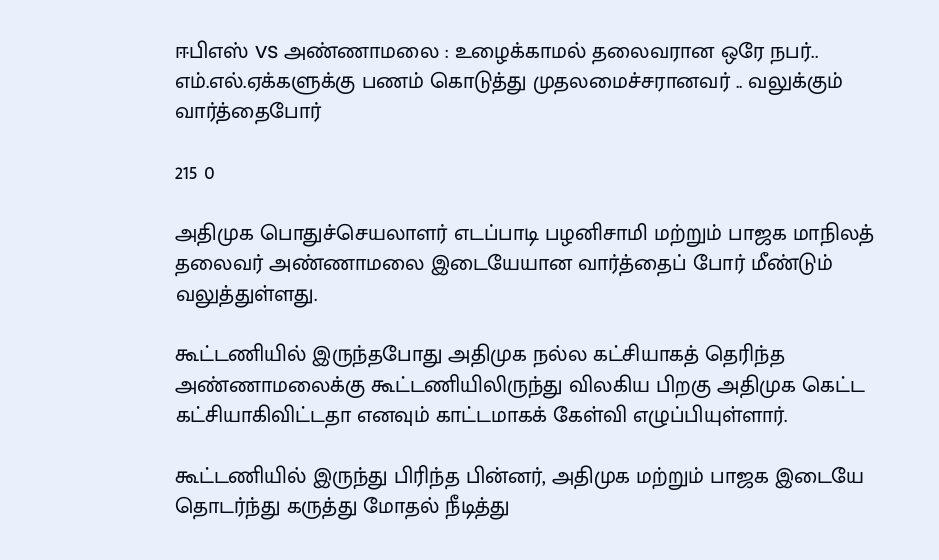ஈபிஎஸ் vs அண்ணாமலை : உழைக்காமல் தலைவரான ஒரே நபர்.. எம்.எல்.ஏக்களுக்கு பணம் கொடுத்து முதலமைச்சரானவர் .. வலுக்கும் வார்த்தைபோர்

215 0

அதிமுக பொதுச்செயலாளர் எடப்பாடி பழனிசாமி மற்றும் பாஜக மாநிலத் தலைவர் அண்ணாமலை இடையேயான வார்த்தைப் போர் மீண்டும் வலுத்துள்ளது.

கூட்டணியில் இருந்தபோது அதிமுக நல்ல கட்சியாகத் தெரிந்த அண்ணாமலைக்கு கூட்டணியிலிருந்து விலகிய பிறகு அதிமுக கெட்ட கட்சியாகிவிட்டதா எனவும் காட்டமாகக் கேள்வி எழுப்பியுள்ளார்.

கூட்டணியில் இருந்து பிரிந்த பின்னர், அதிமுக மற்றும் பாஜக இடையே தொடர்ந்து கருத்து மோதல் நீடித்து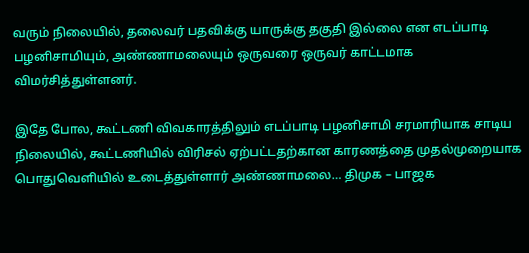வரும் நிலையில், தலைவர் பதவிக்கு யாருக்கு தகுதி இல்லை என எடப்பாடி பழனிசாமியும், அண்ணாமலையும் ஒருவரை ஒருவர் காட்டமாக விமர்சித்துள்ளனர்.

இதே போல, கூட்டணி விவகாரத்திலும் எடப்பாடி பழனிசாமி சரமாரியாக சாடிய நிலையில், கூட்டணியில் விரிசல் ஏற்பட்டதற்கான காரணத்தை முதல்முறையாக பொதுவெளியில் உடைத்துள்ளார் அண்ணாமலை… திமுக – பாஜக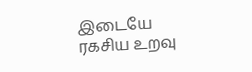இடையே ரகசிய உறவு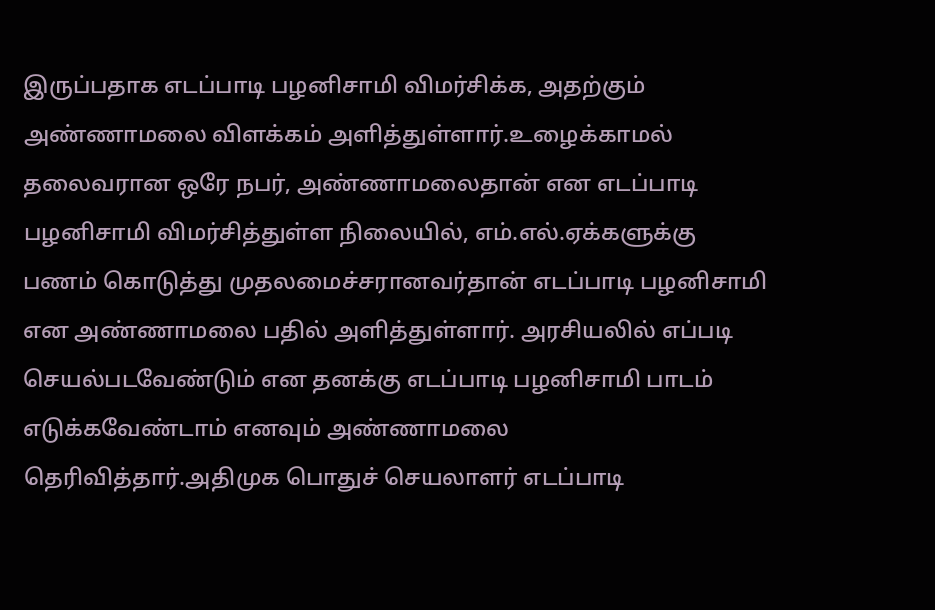இருப்பதாக எடப்பாடி பழனிசாமி விமர்சிக்க, அதற்கும் அண்ணாமலை விளக்கம் அளித்துள்ளார்.உழைக்காமல் தலைவரான ஒரே நபர், அண்ணாமலைதான் என எடப்பாடி பழனிசாமி விமர்சித்துள்ள நிலையில், எம்.எல்.ஏக்களுக்கு பணம் கொடுத்து முதலமைச்சரானவர்தான் எடப்பாடி பழனிசாமி என அண்ணாமலை பதில் அளித்துள்ளார். அரசியலில் எப்படி செயல்படவேண்டும் என தனக்கு எடப்பாடி பழனிசாமி பாடம் எடுக்கவேண்டாம் எனவும் அண்ணாமலை தெரிவித்தார்.அதிமுக பொதுச் செயலாளர் எடப்பாடி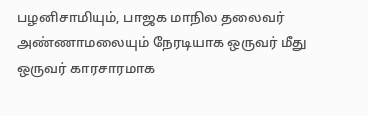பழனிசாமியும், பாஜக மாநில தலைவர் அண்ணாமலையும் நேரடியாக ஒருவர் மீது ஒருவர் காரசாரமாக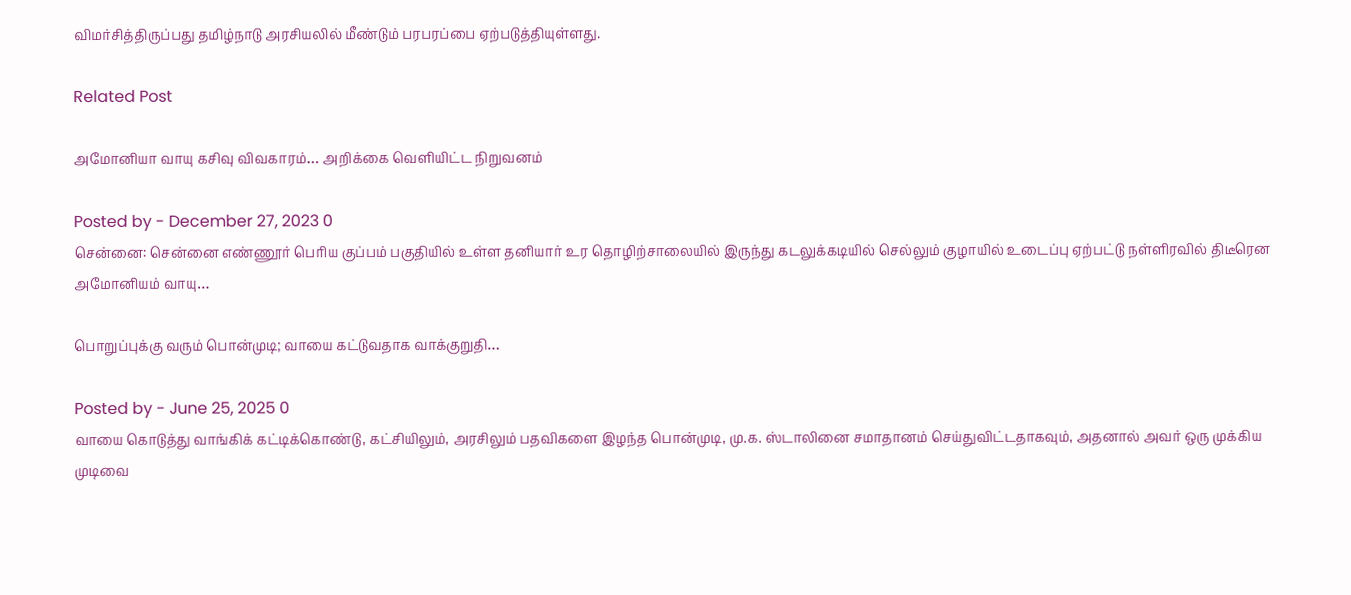விமர்சித்திருப்பது தமிழ்நாடு அரசியலில் மீண்டும் பரபரப்பை ஏற்படுத்தியுள்ளது.

Related Post

அமோனியா வாயு கசிவு விவகாரம்… அறிக்கை வெளியிட்ட நிறுவனம்

Posted by - December 27, 2023 0
சென்னை: சென்னை எண்ணூர் பெரிய குப்பம் பகுதியில் உள்ள தனியார் உர தொழிற்சாலையில் இருந்து கடலுக்கடியில் செல்லும் குழாயில் உடைப்பு ஏற்பட்டு நள்ளிரவில் திடீரென அமோனியம் வாயு…

பொறுப்புக்கு வரும் பொன்முடி; வாயை கட்டுவதாக வாக்குறுதி…

Posted by - June 25, 2025 0
வாயை கொடுத்து வாங்கிக் கட்டிக்கொண்டு, கட்சியிலும், அரசிலும் பதவிகளை இழந்த பொன்முடி, மு.க. ஸ்டாலினை சமாதானம் செய்துவிட்டதாகவும், அதனால் அவர் ஒரு முக்கிய முடிவை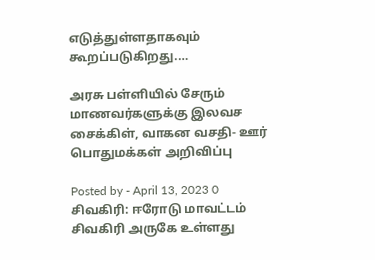எடுத்துள்ளதாகவும் கூறப்படுகிறது.…

அரசு பள்ளியில் சேரும் மாணவர்களுக்கு இலவச சைக்கிள், வாகன வசதி- ஊர் பொதுமக்கள் அறிவிப்பு

Posted by - April 13, 2023 0
சிவகிரி: ஈரோடு மாவட்டம் சிவகிரி அருகே உள்ளது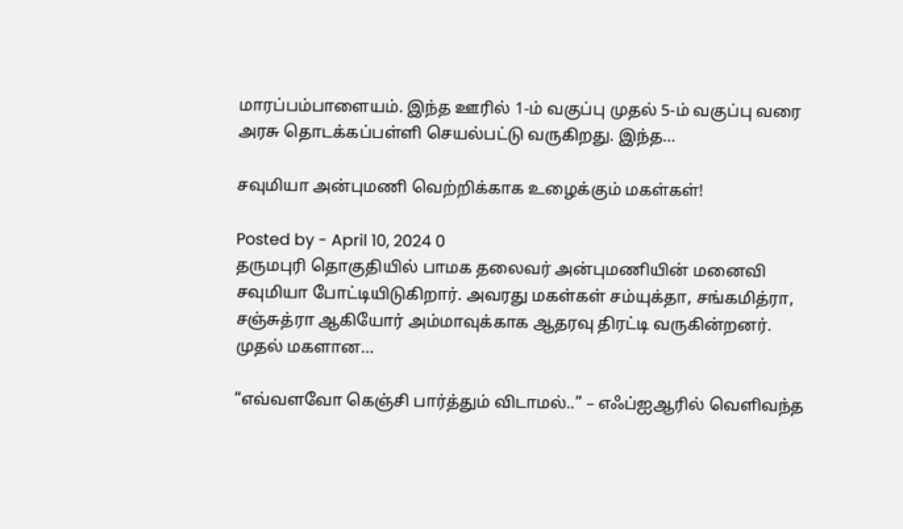மாரப்பம்பாளையம். இந்த ஊரில் 1-ம் வகுப்பு முதல் 5-ம் வகுப்பு வரை அரசு தொடக்கப்பள்ளி செயல்பட்டு வருகிறது. இந்த…

சவுமியா அன்புமணி வெற்றிக்காக உழைக்கும் மகள்கள்!

Posted by - April 10, 2024 0
தருமபுரி தொகுதியில் பாமக தலைவர் அன்புமணியின் மனைவி சவுமியா போட்டியிடுகிறார். அவரது மகள்கள் சம்யுக்தா, சங்கமித்ரா, சஞ்சுத்ரா ஆகியோர் அம்மாவுக்காக ஆதரவு திரட்டி வருகின்றனர். முதல் மகளான…

“எவ்வளவோ கெஞ்சி பார்த்தும் விடாமல்..” – எஃப்ஐஆரில் வெளிவந்த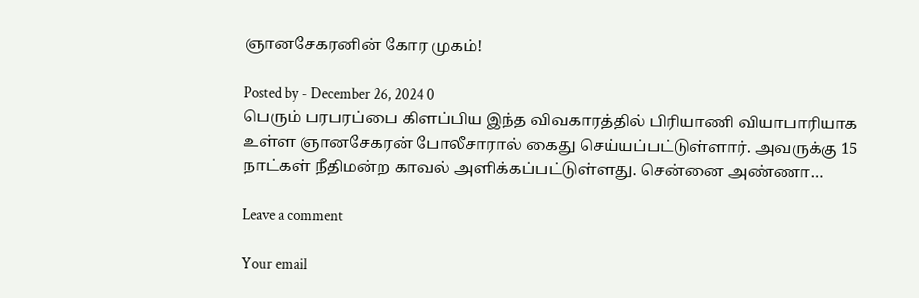ஞானசேகரனின் கோர முகம்!

Posted by - December 26, 2024 0
பெரும் பரபரப்பை கிளப்பிய இந்த விவகாரத்தில் பிரியாணி வியாபாரியாக உள்ள ஞானசேகரன் போலீசாரால் கைது செய்யப்பட்டுள்ளார். அவருக்கு 15 நாட்கள் நீதிமன்ற காவல் அளிக்கப்பட்டுள்ளது. சென்னை அண்ணா…

Leave a comment

Your email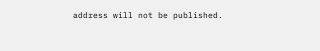address will not be published.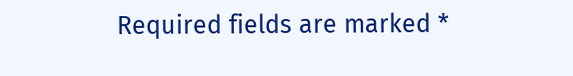Required fields are marked *